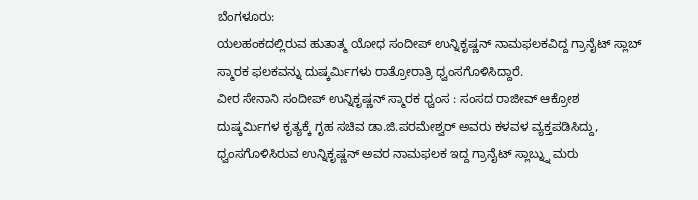ಬೆಂಗಳೂರು:
ಯಲಹಂಕದಲ್ಲಿರುವ ಹುತಾತ್ಮ ಯೋಧ ಸಂದೀಪ್ ಉನ್ನಿಕೃಷ್ಣನ್ ನಾಮಫಲಕವಿದ್ದ ಗ್ರಾನೈಟ್ ಸ್ಲಾಬ್ ಸ್ಮಾರಕ ಫಲಕವನ್ನು ದುಷ್ಕರ್ಮಿಗಳು ರಾತ್ರೋರಾತ್ರಿ ಧ್ವಂಸಗೊಳಿಸಿದ್ದಾರೆ.
ವೀರ ಸೇನಾನಿ ಸಂದೀಪ್ ಉನ್ನಿಕೃಷ್ಣನ್ ಸ್ಮಾರಕ ಧ್ವಂಸ : ಸಂಸದ ರಾಜೀವ್ ಆಕ್ರೋಶ
ದುಷ್ಕರ್ಮಿಗಳ ಕೃತ್ಯಕ್ಕೆ ಗೃಹ ಸಚಿವ ಡಾ.ಜಿ.ಪರಮೇಶ್ವರ್ ಅವರು ಕಳವಳ ವ್ಯಕ್ತಪಡಿಸಿದ್ದು, ಧ್ವಂಸಗೊಳಿಸಿರುವ ಉನ್ನಿಕೃಷ್ಣನ್ ಅವರ ನಾಮಫಲಕ ಇದ್ದ ಗ್ರಾನೈಟ್ ಸ್ಲಾಬ್ನ್ನು ಮರು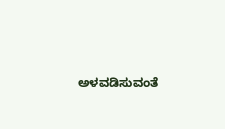ಅಳವಡಿಸುವಂತೆ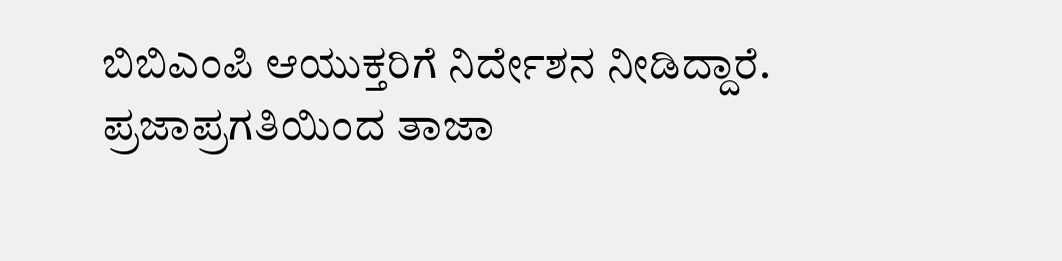ಬಿಬಿಎಂಪಿ ಆಯುಕ್ತರಿಗೆ ನಿರ್ದೇಶನ ನೀಡಿದ್ದಾರೆ.
ಪ್ರಜಾಪ್ರಗತಿಯಿಂದ ತಾಜಾ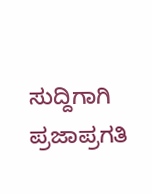ಸುದ್ದಿಗಾಗಿ ಪ್ರಜಾಪ್ರಗತಿ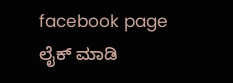facebook page ಲೈಕ್ ಮಾಡಿ